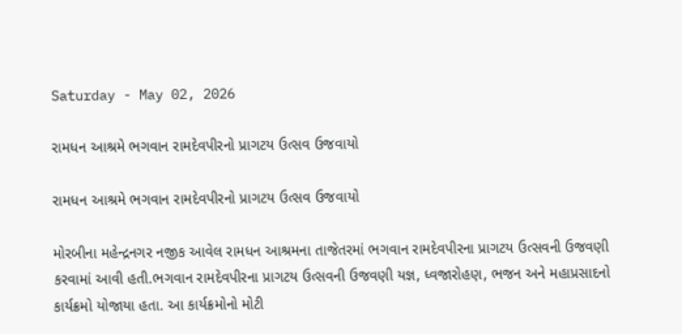Saturday - May 02, 2026

રામધન આશ્રમે ભગવાન રામદેવપીરનો પ્રાગટય ઉત્સવ ઉજવાયો

રામધન આશ્રમે ભગવાન રામદેવપીરનો પ્રાગટય ઉત્સવ ઉજવાયો

મોરબીના મહેન્દ્રનગર નજીક આવેલ રામધન આશ્રમના તાજેતરમાં ભગવાન રામદેવપીરના પ્રાગટય ઉત્સવની ઉજવણી કરવામાં આવી હતી.ભગવાન રામદેવપીરના પ્રાગટય ઉત્સવની ઉજવણી યજ્ઞ, ધ્વજારોહણ, ભજન અને મહાપ્રસાદનો કાર્યક્રમો યોજાયા હતા. આ કાર્યક્રમોનો મોટી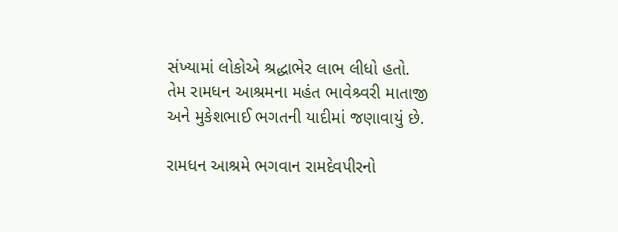સંખ્યામાં લોકોએ શ્રદ્ધાભેર લાભ લીધો હતો. તેમ રામધન આશ્રમના મહંત ભાવેશ્ર્વરી માતાજી અને મુકેશભાઈ ભગતની યાદીમાં જણાવાયું છે.

રામધન આશ્રમે ભગવાન રામદેવપીરનો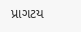પ્રાગટય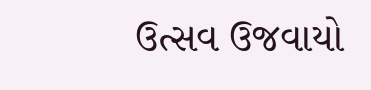ઉત્સવ ઉજવાયો